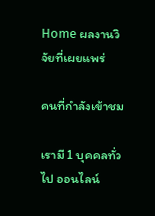Home ผลงานวิจัยที่เผยแพร่

คนที่กำลังเข้าชม

เรามี 1 บุคคลทั่วไป ออนไลน์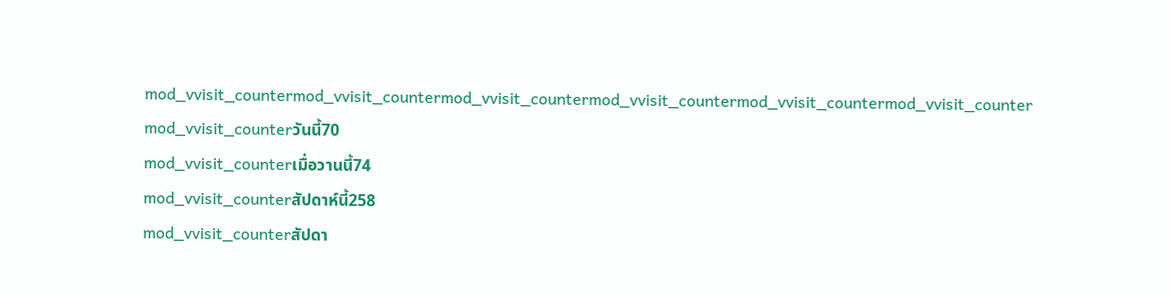mod_vvisit_countermod_vvisit_countermod_vvisit_countermod_vvisit_countermod_vvisit_countermod_vvisit_counter
mod_vvisit_counterวันนี้70
mod_vvisit_counterเมื่อวานนี้74
mod_vvisit_counterสัปดาห์นี้258
mod_vvisit_counterสัปดา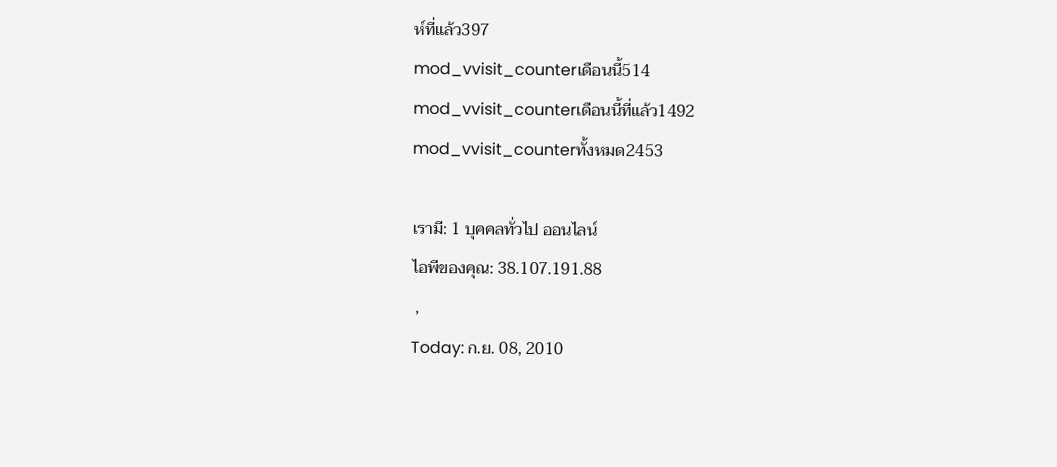ห์ที่แล้ว397
mod_vvisit_counterเดือนนี้514
mod_vvisit_counterเดือนนี้ที่แล้ว1492
mod_vvisit_counterทั้งหมด2453

เรามี: 1 บุคคลทั่วไป ออนไลน์
ไอพีของคุณ: 38.107.191.88
 ,
Today: ก.ย. 08, 2010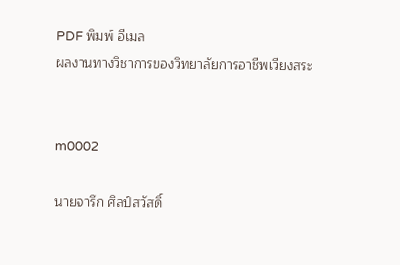PDF พิมพ์ อีเมล
ผลงานทางวิชาการของวิทยาลัยการอาชีพเวียงสระ


m0002

นายจารึก ศิลป์สวัสดิ์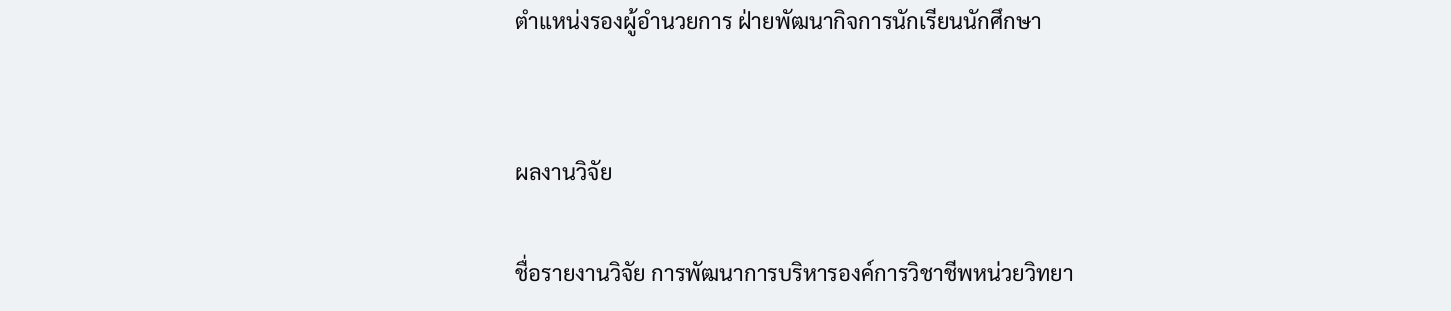ตำแหน่งรองผู้อำนวยการ ฝ่ายพัฒนากิจการนักเรียนนักศึกษา


ผลงานวิจัย

ชื่อรายงานวิจัย การพัฒนาการบริหารองค์การวิชาชีพหน่วยวิทยา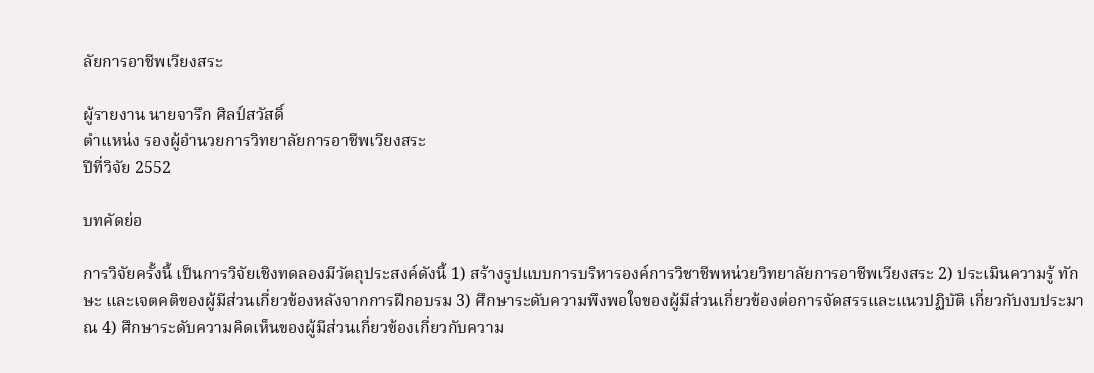ลัยการอาชีพเวียงสระ

ผู้รายงาน นายจารึก ศิลป์สวัสดิ์
ตำแหน่ง รองผู้อำนวยการวิทยาลัยการอาชีพเวียงสระ
ปีที่วิจัย 2552

บทคัดย่อ

การวิจัยครั้งนี้ เป็นการวิจัยเชิงทดลองมีวัตถุประสงค์ดังนี้ 1) สร้างรูปแบบการบริหารองค์การวิชาชีพหน่วยวิทยาลัยการอาชีพเวียงสระ 2) ประเมินความรู้ ทักษะ และเจตคติของผู้มีส่วนเกี่ยวข้องหลังจากการฝึกอบรม 3) ศึกษาระดับความพึงพอใจของผู้มีส่วนเกี่ยวข้องต่อการจัดสรรและแนวปฏิบัติ เกี่ยวกับงบประมาณ 4) ศึกษาระดับความคิดเห็นของผู้มีส่วนเกี่ยวข้องเกี่ยวกับความ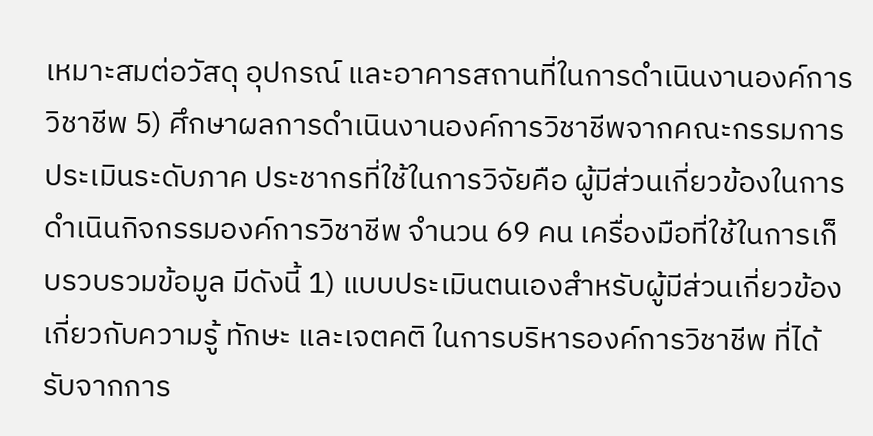เหมาะสมต่อวัสดุ อุปกรณ์ และอาคารสถานที่ในการดำเนินงานองค์การวิชาชีพ 5) ศึกษาผลการดำเนินงานองค์การวิชาชีพจากคณะกรรมการประเมินระดับภาค ประชากรที่ใช้ในการวิจัยคือ ผู้มีส่วนเกี่ยวข้องในการดำเนินกิจกรรมองค์การวิชาชีพ จำนวน 69 คน เครื่องมือที่ใช้ในการเก็บรวบรวมข้อมูล มีดังนี้ 1) แบบประเมินตนเองสำหรับผู้มีส่วนเกี่ยวข้องเกี่ยวกับความรู้ ทักษะ และเจตคติ ในการบริหารองค์การวิชาชีพ ที่ได้รับจากการ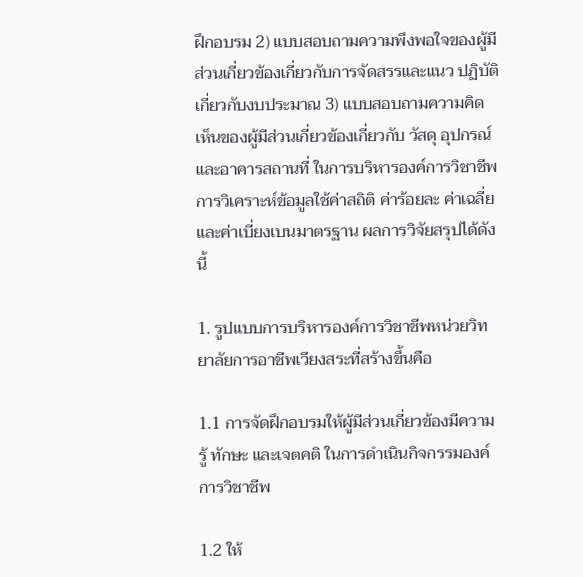ฝึกอบรม 2) แบบสอบถามความพึงพอใจของผู้มีส่วนเกี่ยวข้องเกี่ยวกับการจัดสรรและแนว ปฏิบัติเกี่ยวกับงบประมาณ 3) แบบสอบถามความคิดเห็นของผู้มีส่วนเกี่ยวข้องเกี่ยวกับ วัสดุ อุปกรณ์ และอาคารสถานที่ ในการบริหารองค์การวิชาชีพ การวิเคราะห์ข้อมูลใช้ค่าสถิติ ค่าร้อยละ ค่าเฉลี่ยและค่าเบี่ยงเบนมาตรฐาน ผลการวิจัยสรุปได้ดังนี้

1. รูปแบบการบริหารองค์การวิชาชีพหน่วยวิทยาลัยการอาชีพเวียงสระที่สร้างขึ้นคือ

1.1 การจัดฝึกอบรมให้ผู้มีส่วนเกี่ยวข้องมีความรู้ ทักษะ และเจตคติ ในการดำเนินกิจกรรมองค์การวิชาชีพ

1.2 ให้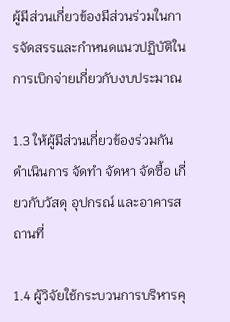ผู้มีส่วนเกี่ยวข้องมีส่วนร่วมในการจัดสรรและกำหนดแนวปฏิบัติในการเบิกจ่ายเกี่ยวกับงบประมาณ

1.3 ให้ผู้มีส่วนเกี่ยวข้องร่วมกันดำเนินการ จัดทำ จัดหา จัดซื้อ เกี่ยวกับวัสดุ อุปกรณ์ และอาคารสถานที่

1.4 ผู้วิจัยใช้กระบวนการบริหารคุ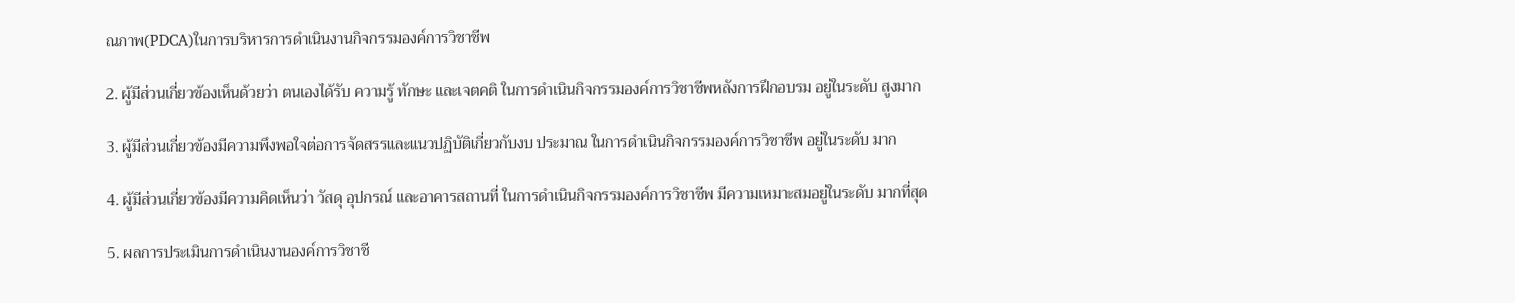ณภาพ(PDCA)ในการบริหารการดำเนินงานกิจกรรมองค์การวิชาชีพ

2. ผู้มีส่วนเกี่ยวข้องเห็นด้วยว่า ตนเองได้รับ ความรู้ ทักษะ และเจตคติ ในการดำเนินกิจกรรมองค์การวิชาชีพหลังการฝึกอบรม อยู่ในระดับ สูงมาก

3. ผู้มีส่วนเกี่ยวข้องมีความพึงพอใจต่อการจัดสรรและแนวปฏิบัติเกี่ยวกับงบ ประมาณ ในการดำเนินกิจกรรมองค์การวิชาชีพ อยู่ในระดับ มาก

4. ผู้มีส่วนเกี่ยวข้องมีความคิดเห็นว่า วัสดุ อุปกรณ์ และอาคารสถานที่ ในการดำเนินกิจกรรมองค์การวิชาชีพ มีความเหมาะสมอยู่ในระดับ มากที่สุด

5. ผลการประเมินการดำเนินงานองค์การวิชาชี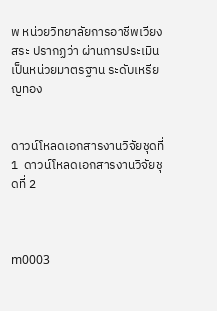พ หน่วยวิทยาลัยการอาชีพเวียงสระ ปรากฏว่า ผ่านการประเมินเป็นหน่วยมาตรฐาน ระดับเหรียญทอง


ดาวน์โหลดเอกสารงานวิจัยชุดที่ 1  ดาวน์โหลดเอกสารงานวิจัยชุดที่ 2



m0003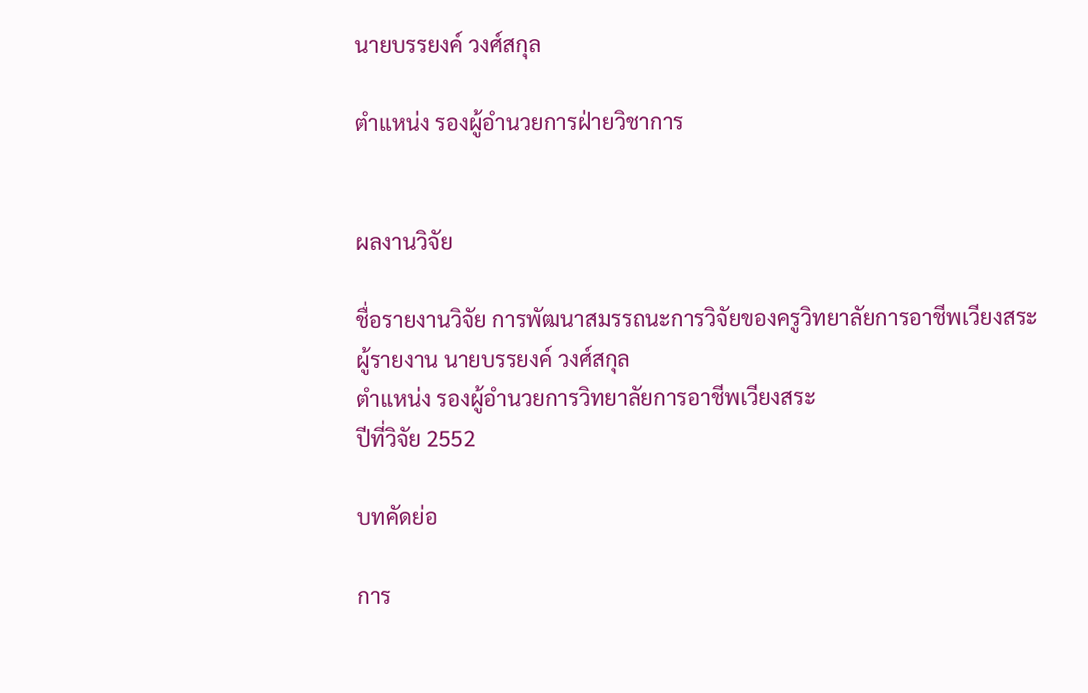นายบรรยงค์ วงศ์สกุล

ตำแหน่ง รองผู้อำนวยการฝ่ายวิชาการ


ผลงานวิจัย

ชื่อรายงานวิจัย การพัฒนาสมรรถนะการวิจัยของครูวิทยาลัยการอาชีพเวียงสระ
ผู้รายงาน นายบรรยงค์ วงศ์สกุล
ตำแหน่ง รองผู้อำนวยการวิทยาลัยการอาชีพเวียงสระ
ปีที่วิจัย 2552

บทคัดย่อ

การ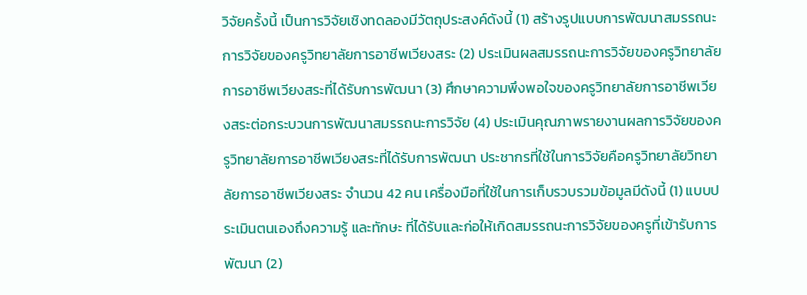วิจัยครั้งนี้ เป็นการวิจัยเชิงทดลองมีวัตถุประสงค์ดังนี้ (1) สร้างรูปแบบการพัฒนาสมรรถนะการวิจัยของครูวิทยาลัยการอาชีพเวียงสระ (2) ประเมินผลสมรรถนะการวิจัยของครูวิทยาลัยการอาชีพเวียงสระที่ได้รับการพัฒนา (3) ศึกษาความพึงพอใจของครูวิทยาลัยการอาชีพเวียงสระต่อกระบวนการพัฒนาสมรรถนะการวิจัย (4) ประเมินคุณภาพรายงานผลการวิจัยของครูวิทยาลัยการอาชีพเวียงสระที่ได้รับการพัฒนา ประชากรที่ใช้ในการวิจัยคือครูวิทยาลัยวิทยาลัยการอาชีพเวียงสระ จำนวน 42 คน เครื่องมือที่ใช้ในการเก็บรวบรวมข้อมูลมีดังนี้ (1) แบบประเมินตนเองถึงความรู้ และทักษะ ที่ได้รับและก่อให้เกิดสมรรถนะการวิจัยของครูที่เข้ารับการพัฒนา (2)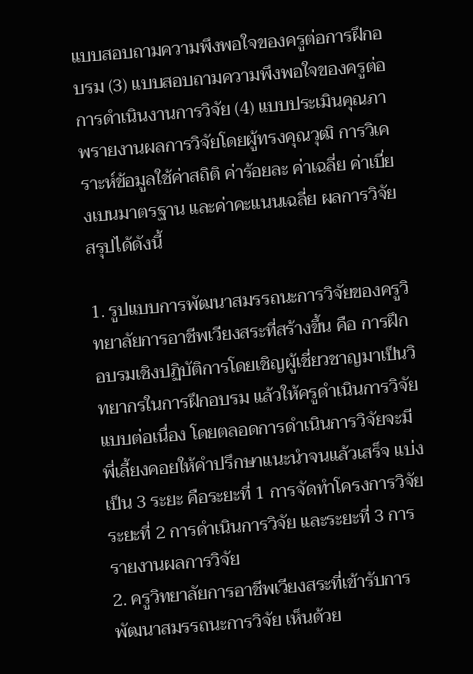แบบสอบถามความพึงพอใจของครูต่อการฝึกอบรม (3) แบบสอบถามความพึงพอใจของครูต่อการดำเนินงานการวิจัย (4) แบบประเมินคุณภาพรายงานผลการวิจัยโดยผู้ทรงคุณวุฒิ การวิเคราะห์ข้อมูลใช้ค่าสถิติ ค่าร้อยละ ค่าเฉลี่ย ค่าเบี่ยงเบนมาตรฐาน และค่าคะแนนเฉลี่ย ผลการวิจัยสรุปได้ดังนี้

1. รูปแบบการพัฒนาสมรรถนะการวิจัยของครูวิทยาลัยการอาชีพเวียงสระที่สร้างขึ้น คือ การฝึกอบรมเชิงปฏิบัติการโดยเชิญผู้เชี่ยวชาญมาเป็นวิทยากรในการฝึกอบรม แล้วให้ครูดำเนินการวิจัยแบบต่อเนื่อง โดยตลอดการดำเนินการวิจัยจะมีพี่เลี้ยงคอยให้คำปรึกษาแนะนำจนแล้วเสร็จ แบ่งเป็น 3 ระยะ คือระยะที่ 1 การจัดทำโครงการวิจัย ระยะที่ 2 การดำเนินการวิจัย และระยะที่ 3 การรายงานผลการวิจัย
2. ครูวิทยาลัยการอาชีพเวียงสระที่เข้ารับการพัฒนาสมรรถนะการวิจัย เห็นด้วย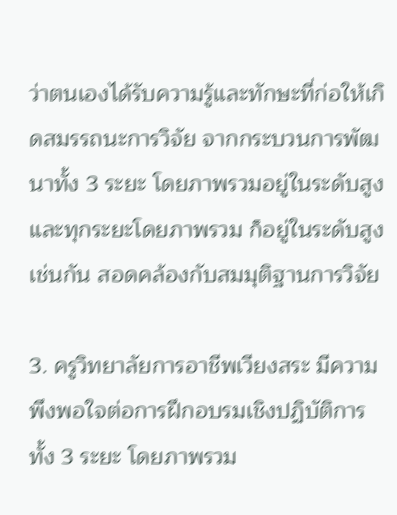ว่าตนเองได้รับความรู้และทักษะที่ก่อให้เกิดสมรรถนะการวิจัย จากกระบวนการพัฒนาทั้ง 3 ระยะ โดยภาพรวมอยู่ในระดับสูง และทุกระยะโดยภาพรวม ก็อยู่ในระดับสูงเช่นกัน สอดคล้องกับสมมุติฐานการวิจัย

3. ครูวิทยาลัยการอาชีพเวียงสระ มีความพึงพอใจต่อการฝึกอบรมเชิงปฏิบัติการทั้ง 3 ระยะ โดยภาพรวม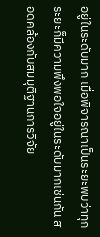อยู่ในระดับมาก เมื่อพิจารณาเป็นระยะพบว่าทุกระยะก็มีความพึงพอใจอยู่ในระดับมากเช่นกัน สอดคล้องกับสมมุติฐานการวิจัย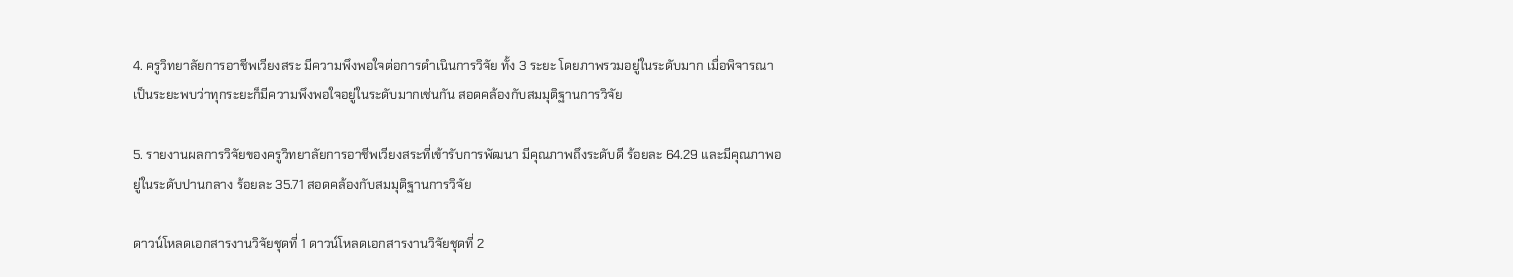4. ครูวิทยาลัยการอาชีพเวียงสระ มีความพึงพอใจต่อการดำเนินการวิจัย ทั้ง 3 ระยะ โดยภาพรวมอยู่ในระดับมาก เมื่อพิจารณาเป็นระยะพบว่าทุกระยะก็มีความพึงพอใจอยู่ในระดับมากเช่นกัน สอดคล้องกับสมมุติฐานการวิจัย

5. รายงานผลการวิจัยของครูวิทยาลัยการอาชีพเวียงสระที่เข้ารับการพัฒนา มีคุณภาพถึงระดับดี ร้อยละ 64.29 และมีคุณภาพอยู่ในระดับปานกลาง ร้อยละ 35.71 สอดคล้องกับสมมุติฐานการวิจัย

ดาวน์โหลดเอกสารงานวิจัยชุดที่ 1 ดาวน์โหลดเอกสารงานวิจัยชุดที่ 2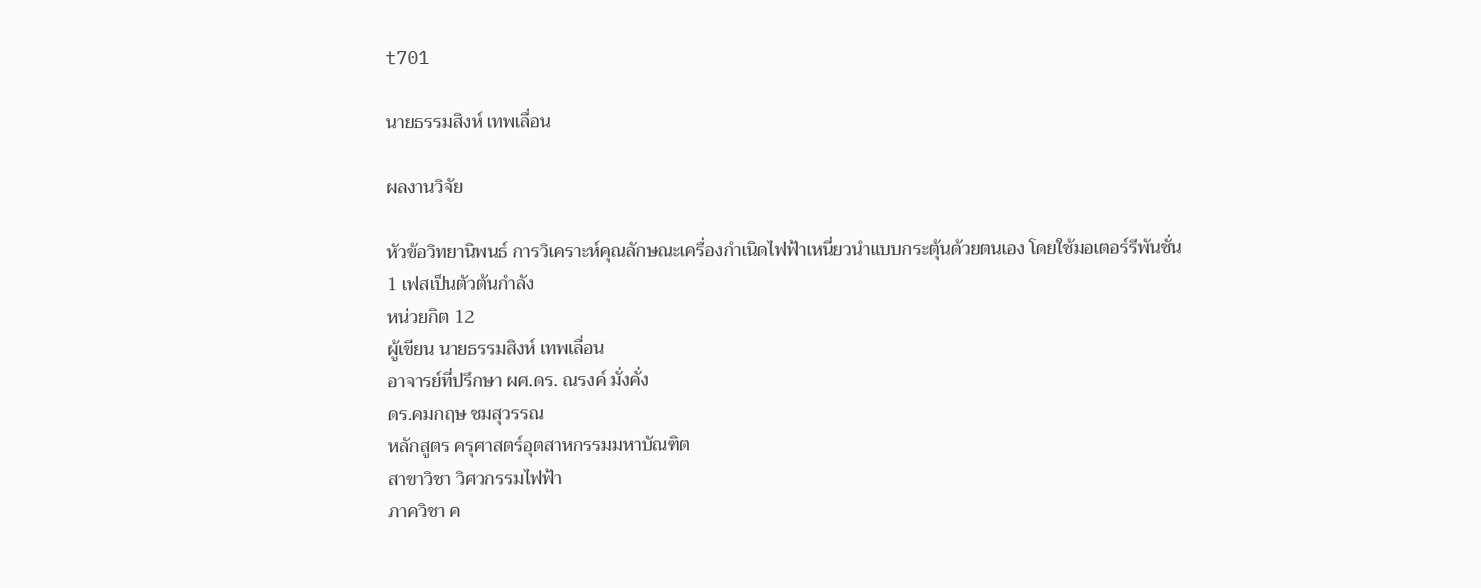t701

นายธรรมสิงห์ เทพเลื่อน

ผลงานวิจัย

หัวข้อวิทยานิพนธ์ การวิเคราะห์คุณลักษณะเครื่องกำเนิดไฟฟ้าเหนี่ยวนำแบบกระตุ้นด้วยตนเอง โดยใช้มอเตอร์รีพันชั่น 1 เฟสเป็นตัวต้นกำลัง
หน่วยกิต 12
ผู้เขียน นายธรรมสิงห์ เทพเลื่อน
อาจารย์ที่ปรึกษา ผศ.ดร. ณรงค์ มั่งคั่ง
ดร.คมกฤษ ชมสุวรรณ
หลักสูตร ครุศาสตร์อุตสาหกรรมมหาบัณฑิต
สาขาวิชา วิศวกรรมไฟฟ้า
ภาควิชา ค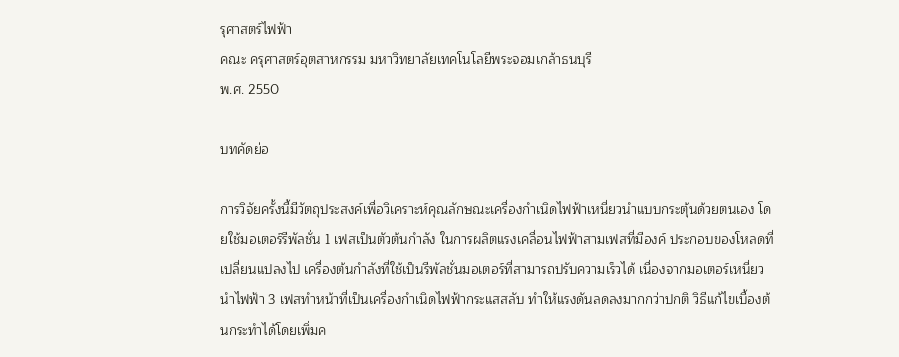รุศาสตร์ไฟฟ้า
คณะ ครุศาสตร์อุตสาหกรรม มหาวิทยาลัยเทคโนโลยีพระจอมเกล้าธนบุรี
พ.ศ. 2550

บทคัดย่อ

การวิจัยครั้งนี้มีวัตถุประสงค์เพื่อวิเคราะห์คุณลักษณะเครื่องกำเนิดไฟฟ้าเหนี่ยวนำแบบกระตุ้นด้วยตนเอง โดยใช้มอเตอร์รีพัลชั่น 1 เฟสเป็นตัวต้นกำลัง ในการผลิตแรงเคลื่อนไฟฟ้าสามเฟสที่มีองค์ ประกอบของโหลดที่เปลี่ยนแปลงไป เครื่องต้นกำลังที่ใช้เป็นรีพัลชั่นมอเตอร์ที่สามารถปรับความเร็วได้ เนื่องจากมอเตอร์เหนี่ยวนำไฟฟ้า 3 เฟสทำหน้าที่เป็นเครื่องกำเนิดไฟฟ้ากระแสสลับ ทำให้แรงดันลดลงมากกว่าปกติ วิธีแก้ไขเบื้องต้นกระทำได้โดยเพิ่มค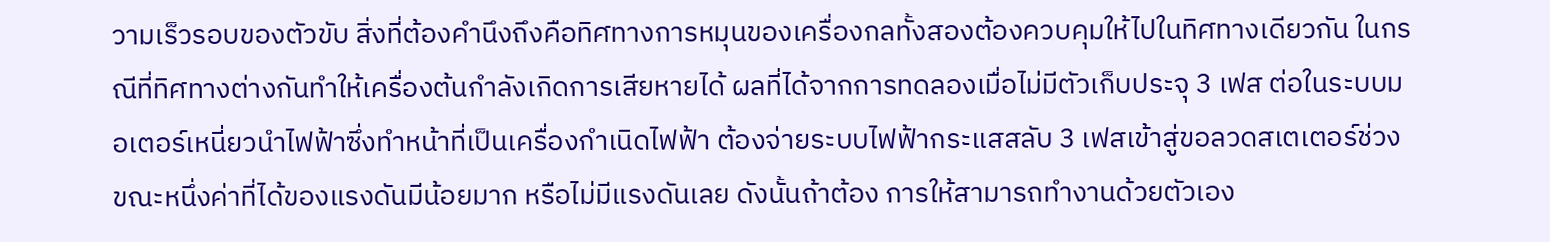วามเร็วรอบของตัวขับ สิ่งที่ต้องคำนึงถึงคือทิศทางการหมุนของเครื่องกลทั้งสองต้องควบคุมให้ไปในทิศทางเดียวกัน ในกรณีที่ทิศทางต่างกันทำให้เครื่องต้นกำลังเกิดการเสียหายได้ ผลที่ได้จากการทดลองเมื่อไม่มีตัวเก็บประจุ 3 เฟส ต่อในระบบมอเตอร์เหนี่ยวนำไฟฟ้าซึ่งทำหน้าที่เป็นเครื่องกำเนิดไฟฟ้า ต้องจ่ายระบบไฟฟ้ากระแสสลับ 3 เฟสเข้าสู่ขอลวดสเตเตอร์ช่วงขณะหนึ่งค่าที่ได้ของแรงดันมีน้อยมาก หรือไม่มีแรงดันเลย ดังนั้นถ้าต้อง การให้สามารถทำงานด้วยตัวเอง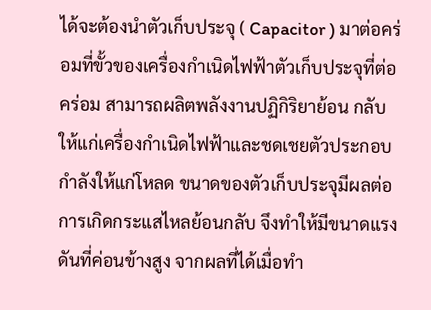ได้จะต้องนำตัวเก็บประจุ ( Capacitor ) มาต่อคร่อมที่ขั้วของเครื่องกำเนิดไฟฟ้าตัวเก็บประจุที่ต่อคร่อม สามารถผลิตพลังงานปฏิกิริยาย้อน กลับให้แก่เครื่องกำเนิดไฟฟ้าและชดเชยตัวประกอบกำลังให้แก่โหลด ขนาดของตัวเก็บประจุมีผลต่อการเกิดกระแสไหลย้อนกลับ จึงทำให้มีขนาดแรงดันที่ค่อนข้างสูง จากผลที่ได้เมื่อทำ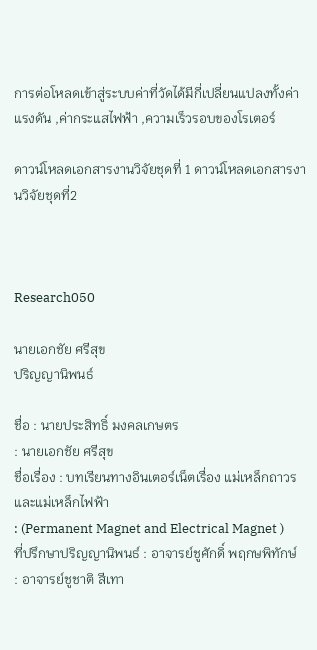การต่อโหลดเข้าสู่ระบบค่าที่วัดได้มีกี่เปลี่ยนแปลงทั้งค่าแรงดัน ,ค่ากระแสไฟฟ้า ,ความเร็วรอบของโรเตอร์

ดาวน์โหลดเอกสารงานวิจัยชุดที่ 1 ดาวน์โหลดเอกสารงานวิจัยชุดที่2



Research050

นายเอกชัย ศรีสุข
ปริญญานิพนธ์

ชื่อ : นายประสิทธิ์ มงคลเกษตร
: นายเอกชัย ศรีสุข
ชื่อเรื่อง : บทเรียนทางอินเตอร์เน็ตเรื่อง แม่เหล็กถาวรและแม่เหล็กไฟฟ้า
: (Permanent Magnet and Electrical Magnet )
ที่ปรึกษาปริญญานิพนธ์ : อาจารย์ชูศักดิ์ พฤกษพิทักษ์
: อาจารย์ชูชาติ สีเทา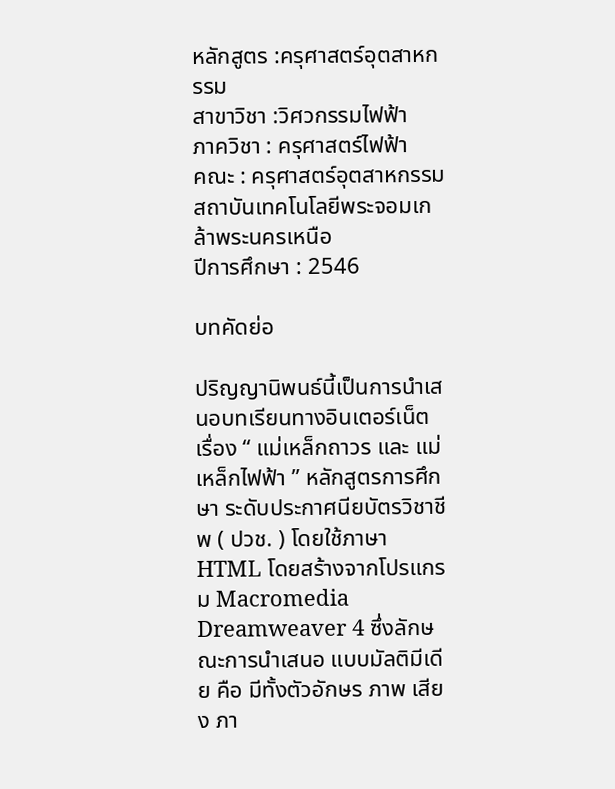หลักสูตร :ครุศาสตร์อุตสาหกรรม
สาขาวิชา :วิศวกรรมไฟฟ้า
ภาควิชา : ครุศาสตร์ไฟฟ้า
คณะ : ครุศาสตร์อุตสาหกรรม สถาบันเทคโนโลยีพระจอมเกล้าพระนครเหนือ
ปีการศึกษา : 2546

บทคัดย่อ

ปริญญานิพนธ์นี้เป็นการนำเสนอบทเรียนทางอินเตอร์เน็ต เรื่อง “ แม่เหล็กถาวร และ แม่เหล็กไฟฟ้า ” หลักสูตรการศึกษา ระดับประกาศนียบัตรวิชาชีพ ( ปวช. ) โดยใช้ภาษา HTML โดยสร้างจากโปรแกรม Macromedia Dreamweaver 4 ซึ่งลักษณะการนำเสนอ แบบมัลติมีเดีย คือ มีทั้งตัวอักษร ภาพ เสียง ภา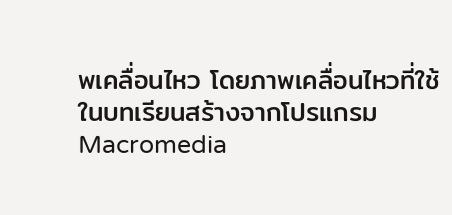พเคลื่อนไหว โดยภาพเคลื่อนไหวที่ใช้ในบทเรียนสร้างจากโปรแกรม Macromedia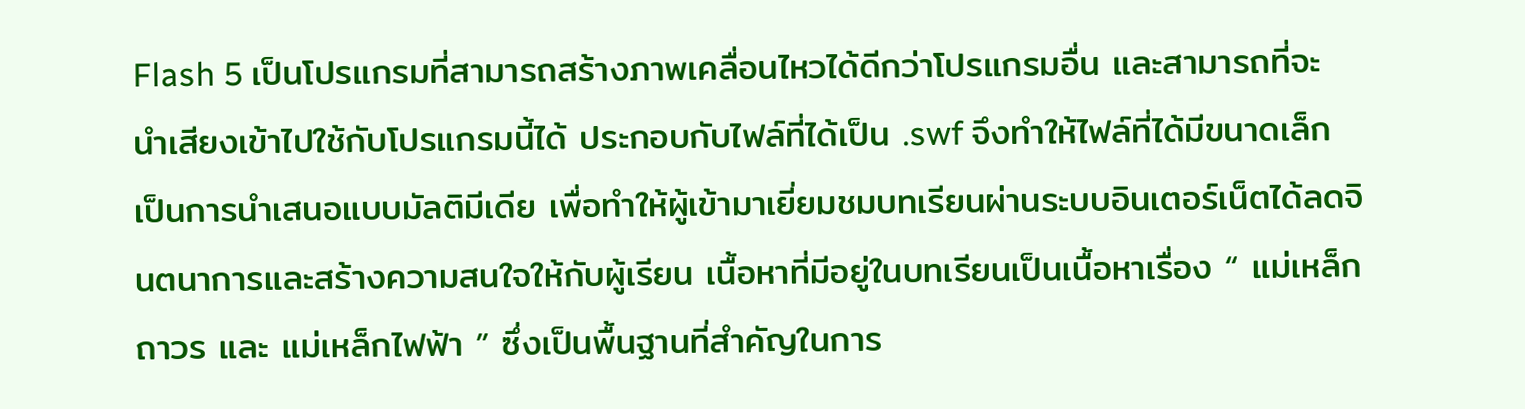Flash 5 เป็นโปรแกรมที่สามารถสร้างภาพเคลื่อนไหวได้ดีกว่าโปรแกรมอื่น และสามารถที่จะนำเสียงเข้าไปใช้กับโปรแกรมนี้ได้ ประกอบกับไฟล์ที่ได้เป็น .swf จึงทำให้ไฟล์ที่ได้มีขนาดเล็ก เป็นการนำเสนอแบบมัลติมีเดีย เพื่อทำให้ผู้เข้ามาเยี่ยมชมบทเรียนผ่านระบบอินเตอร์เน็ตได้ลดจินตนาการและสร้างความสนใจให้กับผู้เรียน เนื้อหาที่มีอยู่ในบทเรียนเป็นเนื้อหาเรื่อง “ แม่เหล็กถาวร และ แม่เหล็กไฟฟ้า ” ซึ่งเป็นพื้นฐานที่สำคัญในการ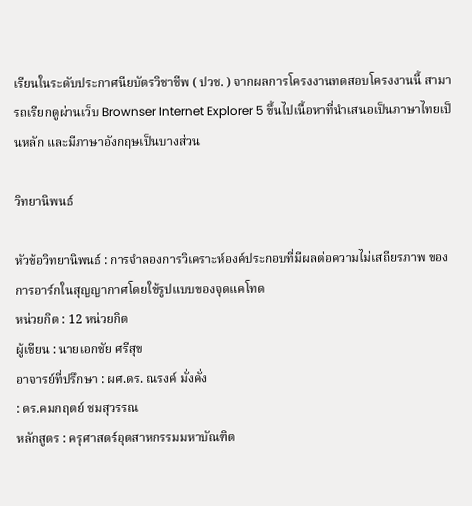เรียนในระดับประกาศนียบัตรวิชาชีพ ( ปวช. ) จากผลการโครงงานทดสอบโครงงานนี้ สามารถเรียกดูผ่านเว็บ Brownser Internet Explorer 5 ขึ้นไปเนื้อหาที่นำเสนอเป็นภาษาไทยเป็นหลัก และมีภาษาอังกฤษเป็นบางส่วน

วิทยานิพนธ์

หัวข้อวิทยานิพนธ์ : การจำลองการวิเคราะห์องค์ประกอบที่มีผลต่อความไม่เสถียรภาพ ของการอาร์กในสุญญากาศโดยใช้รูปแบบของจุดแคโทด
หน่วยกิต : 12 หน่วยกิต
ผู้เขียน : นายเอกชัย ศรีสุข
อาจารย์ที่ปรึกษา : ผศ.ดร. ณรงค์ มั่งคั่ง
: ดร.คมกฤตย์ ชมสุวรรณ
หลักสูตร : ครุศาสตร์อุตสาหกรรมมหาบัณฑิต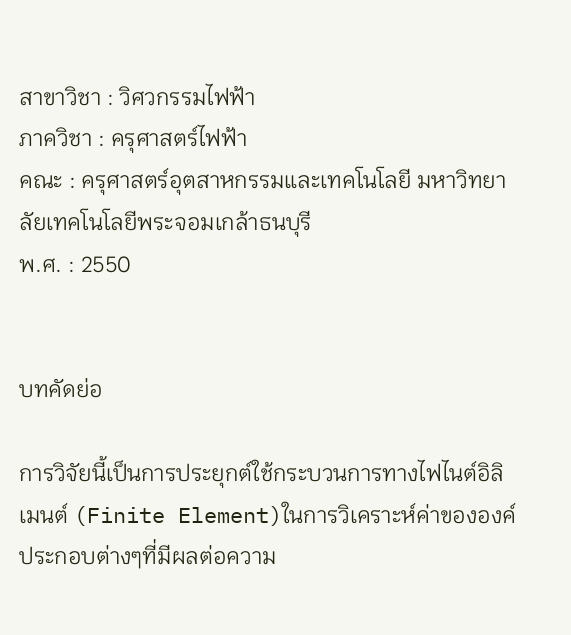สาขาวิชา : วิศวกรรมไฟฟ้า
ภาควิชา : ครุศาสตร์ไฟฟ้า
คณะ : ครุศาสตร์อุตสาหกรรมและเทคโนโลยี มหาวิทยาลัยเทคโนโลยีพระจอมเกล้าธนบุรี
พ.ศ. : 2550


บทคัดย่อ

การวิจัยนี้เป็นการประยุกต์ใช้กระบวนการทางไฟไนต์อิลิเมนต์ (Finite Element)ในการวิเคราะห์ค่าขององค์ประกอบต่างๆที่มีผลต่อความ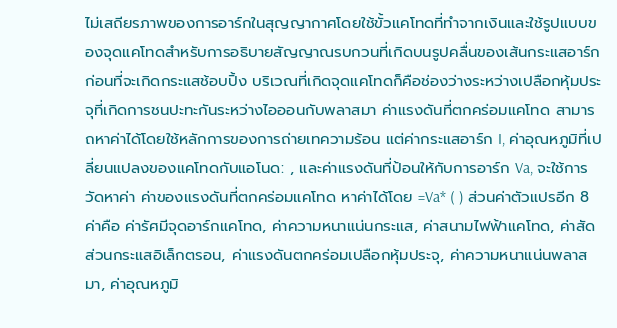ไม่เสถียรภาพของการอาร์กในสุญญากาศโดยใช้ขั้วแคโทดที่ทำจากเงินและใช้รูปแบบของจุดแคโทดสำหรับการอธิบายสัญญาณรบกวนที่เกิดบนรูปคลื่นของเส้นกระแสอาร์กก่อนที่จะเกิดกระแสช้อบปิ้ง บริเวณที่เกิดจุดแคโทดก็คือช่องว่างระหว่างเปลือกหุ้มประจุที่เกิดการชนปะทะกันระหว่างไอออนกับพลาสมา ค่าแรงดันที่ตกคร่อมแคโทด สามารถหาค่าได้โดยใช้หลักการของการถ่ายเทความร้อน แต่ค่ากระแสอาร์ก I, ค่าอุณหภูมิที่เปลี่ยนแปลงของแคโทดกับแอโนด: , และค่าแรงดันที่ป้อนให้กับการอาร์ก Va, จะใช้การวัดหาค่า ค่าของแรงดันที่ตกคร่อมแคโทด หาค่าได้โดย =Va* ( ) ส่วนค่าตัวแปรอีก 8 ค่าคือ ค่ารัศมีจุดอาร์กแคโทด, ค่าความหนาแน่นกระแส, ค่าสนามไฟฟ้าแคโทด, ค่าสัดส่วนกระแสอิเล็กตรอน, ค่าแรงดันตกคร่อมเปลือกหุ้มประจุ, ค่าความหนาแน่นพลาสมา, ค่าอุณหภูมิ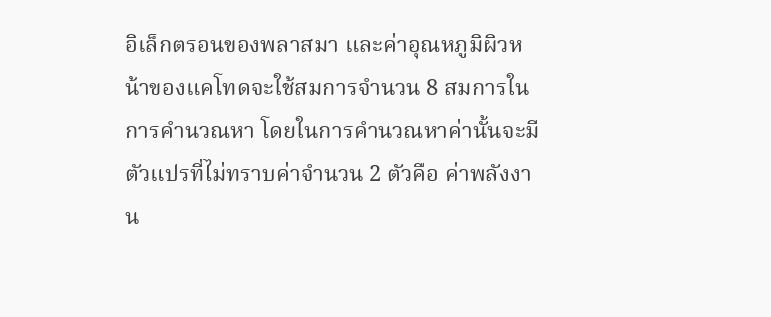อิเล็กตรอนของพลาสมา และค่าอุณหภูมิผิวหน้าของแคโทดจะใช้สมการจำนวน 8 สมการในการคำนวณหา โดยในการคำนวณหาค่านั้นจะมีตัวแปรที่ไม่ทราบค่าจำนวน 2 ตัวคือ ค่าพลังงาน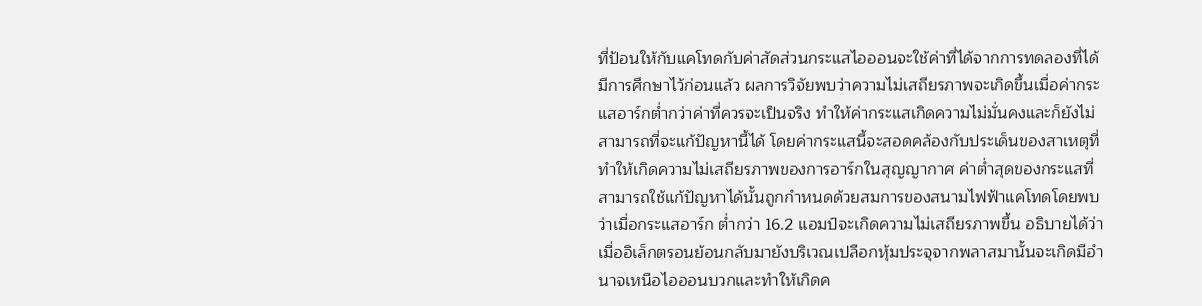ที่ป้อนให้กับแคโทดกับค่าสัดส่วนกระแสไอออนจะใช้ค่าที่ได้จากการทดลองที่ได้มีการศึกษาไว้ก่อนแล้ว ผลการวิจัยพบว่าความไม่เสถียรภาพจะเกิดขึ้นเมื่อค่ากระแสอาร์กต่ำกว่าค่าที่ควรจะเป็นจริง ทำให้ค่ากระแสเกิดความไม่มั่นคงและก็ยังไม่สามารถที่จะแก้ปัญหานี้ได้ โดยค่ากระแสนี้จะสอดคล้องกับประเด็นของสาเหตุที่ทำให้เกิดความไม่เสถียรภาพของการอาร์กในสุญญากาศ ค่าต่ำสุดของกระแสที่ สามารถใช้แก้ปัญหาได้นั้นถูกกำหนดด้วยสมการของสนามไฟฟ้าแคโทดโดยพบว่าเมื่อกระแสอาร์ก ต่ำกว่า 16.2 แอมป์จะเกิดความไม่เสถียรภาพขึ้น อธิบายได้ว่าเมื่ออิเล็กตรอนย้อนกลับมายังบริเวณเปลือกหุ้มประจุจากพลาสมานั้นจะเกิดมีอำนาจเหนือไอออนบวกและทำให้เกิดค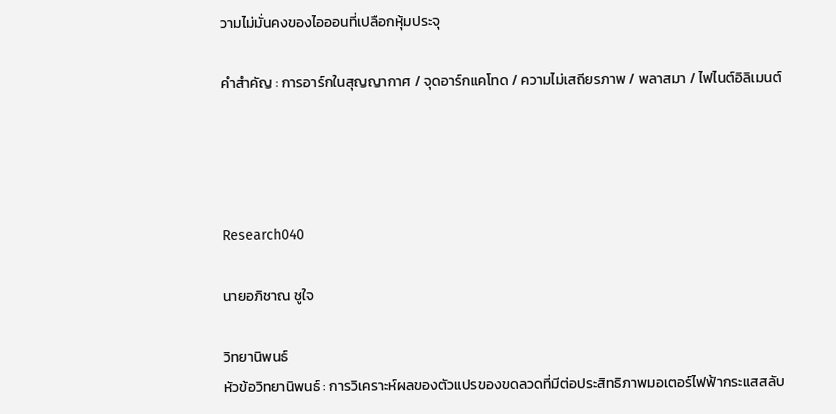วามไม่มั่นคงของไอออนที่เปลือกหุ้มประจุ

คำสำคัญ : การอาร์กในสุญญากาศ / จุดอาร์กแคโทด / ความไม่เสถียรภาพ / พลาสมา / ไฟไนต์อิลิเมนต์




Research040

นายอภิชาณ ชูใจ

วิทยานิพนธ์
หัวข้อวิทยานิพนธ์ : การวิเคราะห์ผลของตัวแปรของขดลวดที่มีต่อประสิทธิภาพมอเตอร์ไฟฟ้ากระแสสลับ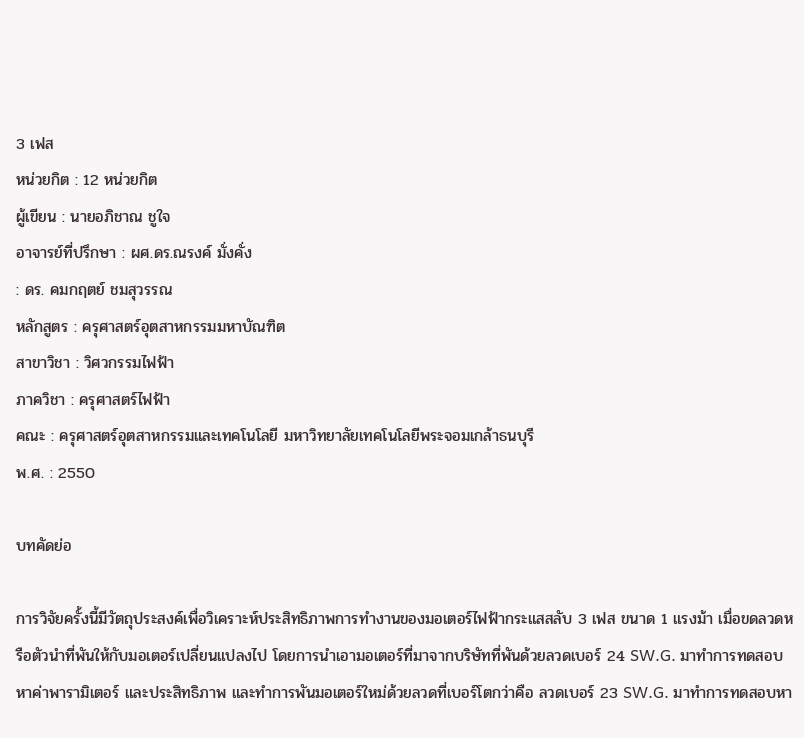3 เฟส
หน่วยกิต : 12 หน่วยกิต
ผู้เขียน : นายอภิชาณ ชูใจ
อาจารย์ที่ปรึกษา : ผศ.ดร.ณรงค์ มั่งคั่ง
: ดร. คมกฤตย์ ชมสุวรรณ
หลักสูตร : ครุศาสตร์อุตสาหกรรมมหาบัณฑิต
สาขาวิชา : วิศวกรรมไฟฟ้า
ภาควิชา : ครุศาสตร์ไฟฟ้า
คณะ : ครุศาสตร์อุตสาหกรรมและเทคโนโลยี มหาวิทยาลัยเทคโนโลยีพระจอมเกล้าธนบุรี
พ.ศ. : 2550

บทคัดย่อ

การวิจัยครั้งนี้มีวัตถุประสงค์เพื่อวิเคราะห์ประสิทธิภาพการทำงานของมอเตอร์ไฟฟ้ากระแสสลับ 3 เฟส ขนาด 1 แรงม้า เมื่อขดลวดหรือตัวนำที่พันให้กับมอเตอร์เปลี่ยนแปลงไป โดยการนำเอามอเตอร์ที่มาจากบริษัทที่พันด้วยลวดเบอร์ 24 SW.G. มาทำการทดสอบหาค่าพารามิเตอร์ และประสิทธิภาพ และทำการพันมอเตอร์ใหม่ด้วยลวดที่เบอร์โตกว่าคือ ลวดเบอร์ 23 SW.G. มาทำการทดสอบหา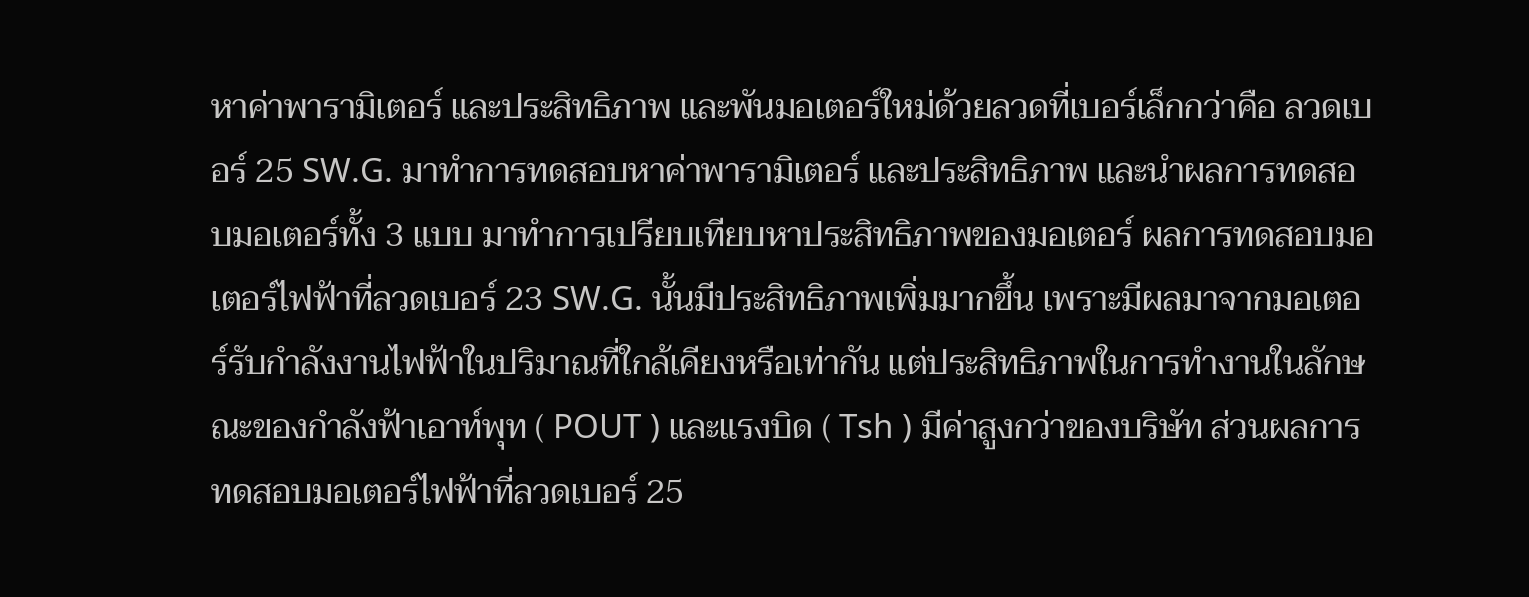หาค่าพารามิเตอร์ และประสิทธิภาพ และพันมอเตอร์ใหม่ด้วยลวดที่เบอร์เล็กกว่าคือ ลวดเบอร์ 25 SW.G. มาทำการทดสอบหาค่าพารามิเตอร์ และประสิทธิภาพ และนำผลการทดสอบมอเตอร์ทั้ง 3 แบบ มาทำการเปรียบเทียบหาประสิทธิภาพของมอเตอร์ ผลการทดสอบมอเตอร์ไฟฟ้าที่ลวดเบอร์ 23 SW.G. นั้นมีประสิทธิภาพเพิ่มมากขึ้น เพราะมีผลมาจากมอเตอร์รับกำลังงานไฟฟ้าในปริมาณที่ใกล้เคียงหรือเท่ากัน แต่ประสิทธิภาพในการทำงานในลักษณะของกำลังฟ้าเอาท์พุท ( POUT ) และแรงบิด ( Tsh ) มีค่าสูงกว่าของบริษัท ส่วนผลการทดสอบมอเตอร์ไฟฟ้าที่ลวดเบอร์ 25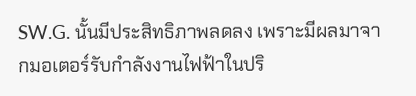SW.G. นั้นมีประสิทธิภาพลดลง เพราะมีผลมาจากมอเตอร์รับกำลังงานไฟฟ้าในปริ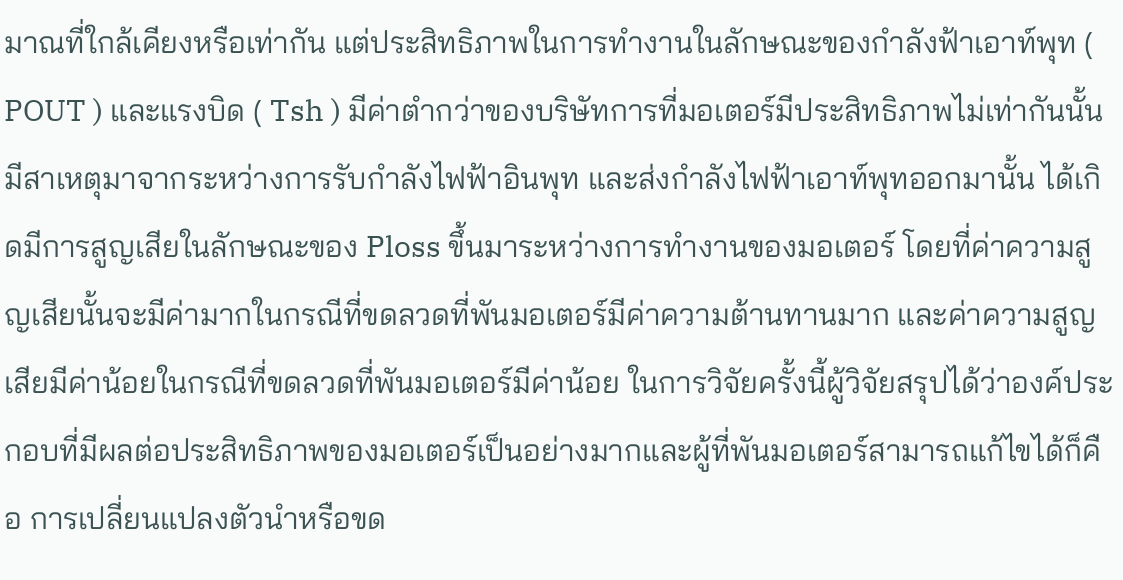มาณที่ใกล้เคียงหรือเท่ากัน แต่ประสิทธิภาพในการทำงานในลักษณะของกำลังฟ้าเอาท์พุท ( POUT ) และแรงบิด ( Tsh ) มีค่าตำกว่าของบริษัทการที่มอเตอร์มีประสิทธิภาพไม่เท่ากันนั้น มีสาเหตุมาจากระหว่างการรับกำลังไฟฟ้าอินพุท และส่งกำลังไฟฟ้าเอาท์พุทออกมานั้น ได้เกิดมีการสูญเสียในลักษณะของ Ploss ขึ้นมาระหว่างการทำงานของมอเตอร์ โดยที่ค่าความสูญเสียนั้นจะมีค่ามากในกรณีที่ขดลวดที่พันมอเตอร์มีค่าความต้านทานมาก และค่าความสูญเสียมีค่าน้อยในกรณีที่ขดลวดที่พันมอเตอร์มีค่าน้อย ในการวิจัยครั้งนี้ผู้วิจัยสรุปได้ว่าองค์ประกอบที่มีผลต่อประสิทธิภาพของมอเตอร์เป็นอย่างมากและผู้ที่พันมอเตอร์สามารถแก้ไขได้ก็คือ การเปลี่ยนแปลงตัวนำหรือขด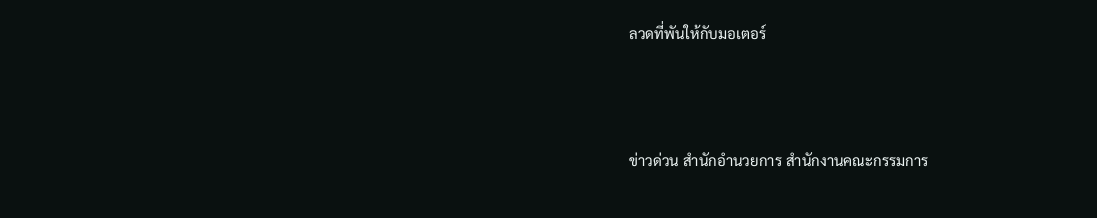ลวดที่พันให้กับมอเตอร์




ข่าวด่วน สำนักอำนวยการ สำนักงานคณะกรรมการ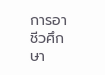การอาชีวศึกษา